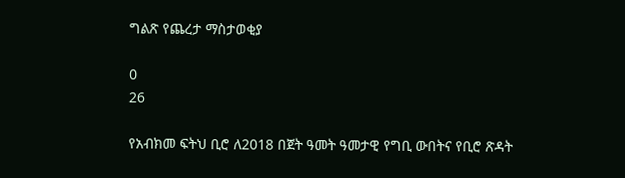ግልጽ የጨረታ ማስታወቂያ

0
26

የአብክመ ፍትህ ቢሮ ለ2018 በጀት ዓመት ዓመታዊ የግቢ ውበትና የቢሮ ጽዳት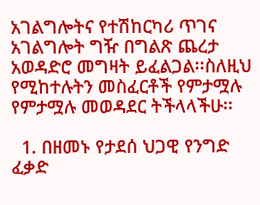አገልግሎትና የተሽከርካሪ ጥገና አገልግሎት ግዥ በግልጽ ጨረታ አወዳድሮ መግዛት ይፈልጋል፡፡ስለዚህ የሚከተሉትን መስፈርቶች የምታሟሉ የምታሟሉ መወዳደር ትችላላችሁ፡፡

  1. በዘመኑ የታደሰ ህጋዊ የንግድ ፈቃድ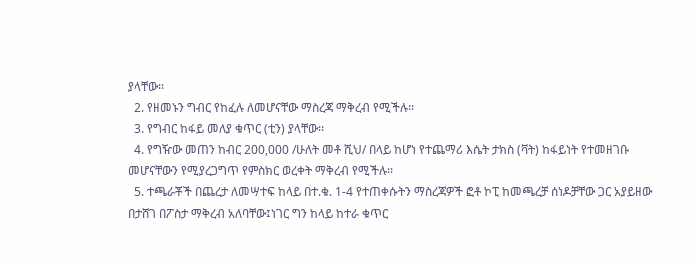ያላቸው፡፡
  2. የዘመኑን ግብር የከፈሉ ለመሆናቸው ማስረጃ ማቅረብ የሚችሉ፡፡
  3. የግብር ከፋይ መለያ ቁጥር (ቲን) ያላቸው፡፡
  4. የግዥው መጠን ከብር 200,000 /ሁለት መቶ ሺህ/ በላይ ከሆነ የተጨማሪ እሴት ታክስ (ቫት) ከፋይነት የተመዘገቡ መሆናቸውን የሚያረጋግጥ የምስክር ወረቀት ማቅረብ የሚችሉ፡፡
  5. ተጫራቾች በጨረታ ለመሣተፍ ከላይ በተ.ቁ. 1-4 የተጠቀሱትን ማስረጃዎች ፎቶ ኮፒ ከመጫረቻ ሰነዶቻቸው ጋር አያይዘው በታሸገ በፖስታ ማቅረብ አለባቸው፤ነገር ግን ከላይ ከተራ ቁጥር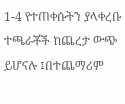1-4 የተጠቀሱትን ያላቀረቡ ተጫራቾች ከጨረታ ውጭ ይሆናሉ ፤በተጨማሪም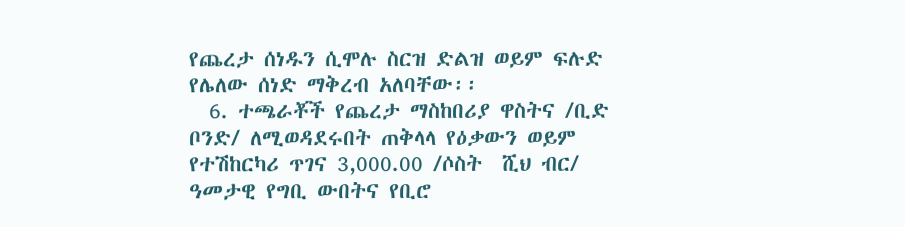የጨረታ ሰነዱን ሲሞሉ ስርዝ ድልዝ ወይም ፍሉድ የሌለው ሰነድ ማቅረብ አለባቸው፡፡
  6. ተጫራቾች የጨረታ ማስከበሪያ ዋስትና /ቢድ ቦንድ/ ለሚወዳደሩበት ጠቅላላ የዕቃውን ወይም የተሽከርካሪ ጥገና 3,000.00 /ሶስት  ሺህ ብር/ ዓመታዊ የግቢ ውበትና የቢሮ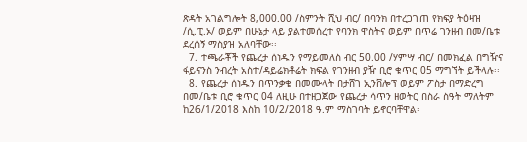ጽዳት አገልግሎት 8,000.00 /ስምንት ሺህ ብር/ በባንክ በተረጋገጠ የክፍያ ትዕዛዝ /ሲ.ፒ.ኦ/ ወይም በሁኔታ ላይ ያልተመሰረተ የባንክ ዋስትና ወይም በጥሬ ገንዘብ በመ/ቤቱ ደረሰኝ ማስያዝ አለባቸው፡፡
  7. ተጫራቾች የጨረታ ሰነዱን የማይመለስ ብር 50.00 /ሃምሣ ብር/ በመክፈል በግዥና ፋይናንስ ንብረት አስተ/ዳይሬክቶሬት ክፍል የገንዘብ ያዥ ቢሮ ቁጥር 05 ማግኘት ይችላሉ፡፡
  8. የጨረታ ሰነዱን በጥንቃቄ በመሙላት በታሸገ ኢንቨሎፕ ወይም ፖስታ በማድረግ በመ/ቤቱ ቢሮ ቁጥር 04 ለዚሁ በተዘጋጀው የጨረታ ሳጥን ዘወትር በስራ ስዓት ማለትም ከ26/1/2018 እስከ 10/2/2018 ዓ.ም ማስገባት ይኖርባቸዋል፡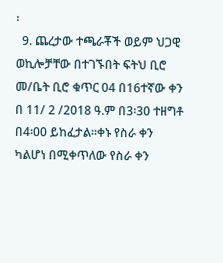፡
  9. ጨረታው ተጫራቾች ወይም ህጋዊ ወኪሎቻቸው በተገኙበት ፍትህ ቢሮ መ/ቤት ቢሮ ቁጥር 04 በ16ተኛው ቀን በ 11/ 2 /2018 ዓ.ም በ3፡30 ተዘግቶ በ4፡00 ይከፈታል፡፡ቀኑ የስራ ቀን ካልሆነ በሚቀጥለው የስራ ቀን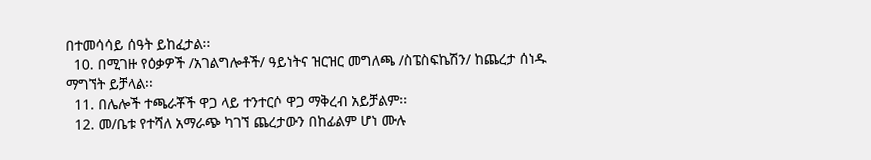በተመሳሳይ ሰዓት ይከፈታል፡፡
  10. በሚገዙ የዕቃዎች /አገልግሎቶች/ ዓይነትና ዝርዝር መግለጫ /ስፔስፍኬሽን/ ከጨረታ ሰነዱ ማግኘት ይቻላል፡፡
  11. በሌሎች ተጫራቾች ዋጋ ላይ ተንተርሶ ዋጋ ማቅረብ አይቻልም፡፡
  12. መ/ቤቱ የተሻለ አማራጭ ካገኘ ጨረታውን በከፊልም ሆነ ሙሉ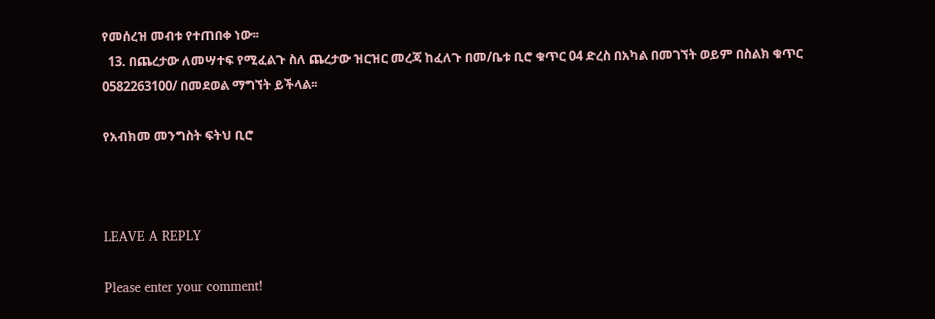የመሰረዝ መብቱ የተጠበቀ ነው፡፡
  13. በጨረታው ለመሣተፍ የሚፈልጉ ስለ ጨረታው ዝርዝር መረጃ ከፈለጉ በመ/ቤቱ ቢሮ ቁጥር 04 ድረስ በአካል በመገኘት ወይም በስልክ ቁጥር 0582263100/ በመደወል ማግኘት ይችላል፡፡

የአብክመ መንግስት ፍትህ ቢሮ



LEAVE A REPLY

Please enter your comment!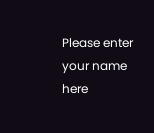Please enter your name here